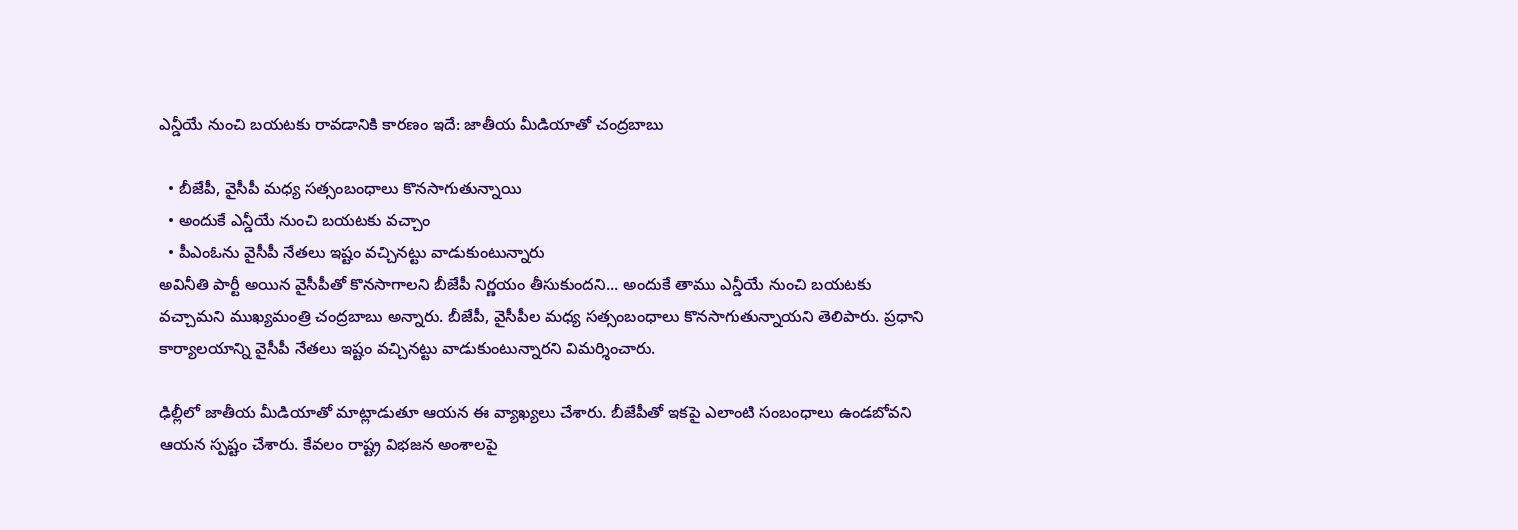ఎన్డీయే నుంచి బయటకు రావడానికి కారణం ఇదే: జాతీయ మీడియాతో చంద్రబాబు

  • బీజేపీ, వైసీపీ మధ్య సత్సంబంధాలు కొనసాగుతున్నాయి
  • అందుకే ఎన్డీయే నుంచి బయటకు వచ్చాం
  • పీఎంఓను వైసీపీ నేతలు ఇష్టం వచ్చినట్టు వాడుకుంటున్నారు
అవినీతి పార్టీ అయిన వైసీపీతో కొనసాగాలని బీజేపీ నిర్ణయం తీసుకుందని... అందుకే తాము ఎన్డీయే నుంచి బయటకు వచ్చామని ముఖ్యమంత్రి చంద్రబాబు అన్నారు. బీజేపీ, వైసీపీల మధ్య సత్సంబంధాలు కొనసాగుతున్నాయని తెలిపారు. ప్రధాని కార్యాలయాన్ని వైసీపీ నేతలు ఇష్టం వచ్చినట్టు వాడుకుంటున్నారని విమర్శించారు.

ఢిల్లీలో జాతీయ మీడియాతో మాట్లాడుతూ ఆయన ఈ వ్యాఖ్యలు చేశారు. బీజేపీతో ఇకపై ఎలాంటి సంబంధాలు ఉండబోవని ఆయన స్పష్టం చేశారు. కేవలం రాష్ట్ర విభజన అంశాలపై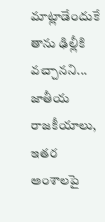మాట్లాడేందుకే తాను ఢిల్లీకి వచ్చానని... జాతీయ రాజకీయాలు, ఇతర అంశాలపై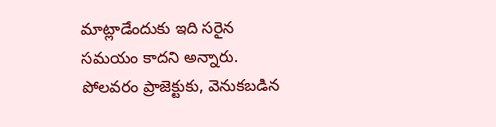మాట్లాడేందుకు ఇది సరైన సమయం కాదని అన్నారు. పోలవరం ప్రాజెక్టుకు, వెనుకబడిన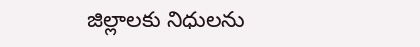జిల్లాలకు నిధులను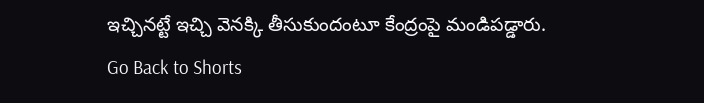ఇచ్చినట్టే ఇచ్చి వెనక్కి తీసుకుందంటూ కేంద్రంపై మండిపడ్డారు.
Go Back to Shorts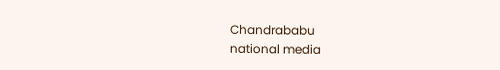Chandrababu
national media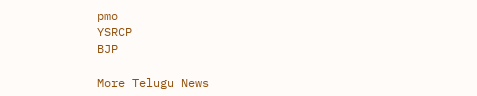pmo
YSRCP
BJP

More Telugu News